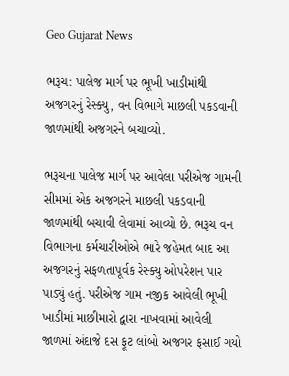Geo Gujarat News

ભરૂચ: પાલેજ માર્ગ પર ભૂખી ખાડીમાંથી અજગરનું રેસ્ક્યુ, વન વિભાગે માછલી પકડવાની જાળમાંથી અજગરને બચાવ્યો.

ભરૂચના પાલેજ માર્ગ પર આવેલા પરીએજ ગામની સીમમાં એક અજગરને માછલી પકડવાની જાળમાંથી બચાવી લેવામાં આવ્યો છે. ભરૂચ વન વિભાગના કર્મચારીઓએ ભારે જહેમત બાદ આ અજગરનું સફળતાપૂર્વક રેસ્ક્યુ ઓપરેશન પાર પાડ્યું હતું. પરીએજ ગામ નજીક આવેલી ભૂખી ખાડીમાં માછીમારો દ્વારા નાખવામાં આવેલી જાળમાં અંદાજે દસ ફૂટ લાંબો અજગર ફસાઈ ગયો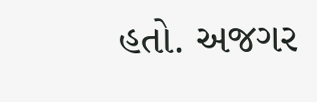હતો. અજગર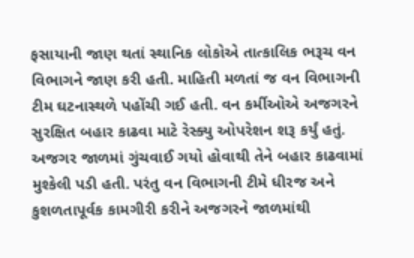ફસાયાની જાણ થતાં સ્થાનિક લોકોએ તાત્કાલિક ભરૂચ વન વિભાગને જાણ કરી હતી. માહિતી મળતાં જ વન વિભાગની ટીમ ઘટનાસ્થળે પહોંચી ગઈ હતી. વન કર્મીઓએ અજગરને સુરક્ષિત બહાર કાઢવા માટે રેસ્ક્યુ ઓપરેશન શરૂ કર્યું હતું. અજગર જાળમાં ગુંચવાઈ ગયો હોવાથી તેને બહાર કાઢવામાં મુશ્કેલી પડી હતી. પરંતુ વન વિભાગની ટીમે ધીરજ અને કુશળતાપૂર્વક કામગીરી કરીને અજગરને જાળમાંથી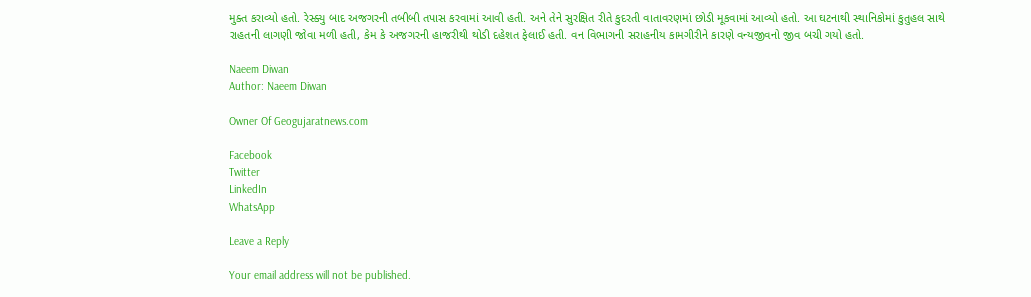મુક્ત કરાવ્યો હતો. રેસ્ક્યુ બાદ અજગરની તબીબી તપાસ કરવામાં આવી હતી. અને તેને સુરક્ષિત રીતે કુદરતી વાતાવરણમાં છોડી મૂકવામાં આવ્યો હતો. આ ઘટનાથી સ્થાનિકોમાં કુતુહલ સાથે રાહતની લાગણી જોવા મળી હતી, કેમ કે અજગરની હાજરીથી થોડી દહેશત ફેલાઈ હતી. વન વિભાગની સરાહનીય કામગીરીને કારણે વન્યજીવનો જીવ બચી ગયો હતો.

Naeem Diwan
Author: Naeem Diwan

Owner Of Geogujaratnews.com

Facebook
Twitter
LinkedIn
WhatsApp

Leave a Reply

Your email address will not be published.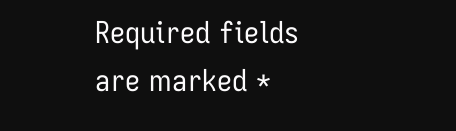Required fields are marked *